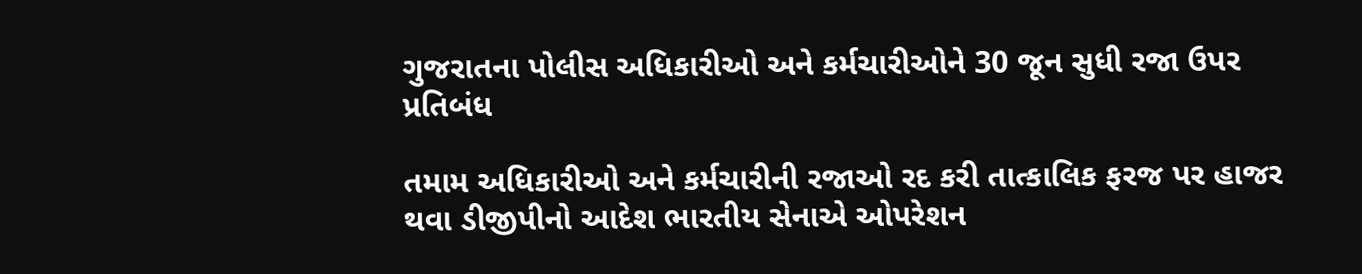ગુજરાતના પોલીસ અધિકારીઓ અને કર્મચારીઓને 30 જૂન સુધી રજા ઉપર પ્રતિબંધ

તમામ અધિકારીઓ અને કર્મચારીની રજાઓ રદ કરી તાત્કાલિક ફરજ પર હાજર થવા ડીજીપીનો આદેશ ભારતીય સેનાએ ઓપરેશન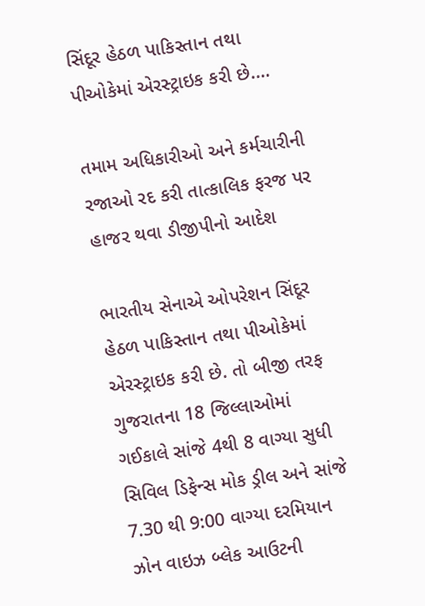સિંદૂર હેઠળ પાકિસ્તાન તથા પીઓકેમાં એરસ્ટ્રાઇક કરી છે.…

તમામ અધિકારીઓ અને કર્મચારીની રજાઓ રદ કરી તાત્કાલિક ફરજ પર હાજર થવા ડીજીપીનો આદેશ

ભારતીય સેનાએ ઓપરેશન સિંદૂર હેઠળ પાકિસ્તાન તથા પીઓકેમાં એરસ્ટ્રાઇક કરી છે. તો બીજી તરફ ગુજરાતના 18 જિલ્લાઓમાં ગઈકાલે સાંજે 4થી 8 વાગ્યા સુધી સિવિલ ડિફેન્સ મોક ડ્રીલ અને સાંજે 7.30 થી 9:00 વાગ્યા દરમિયાન ઝોન વાઇઝ બ્લેક આઉટની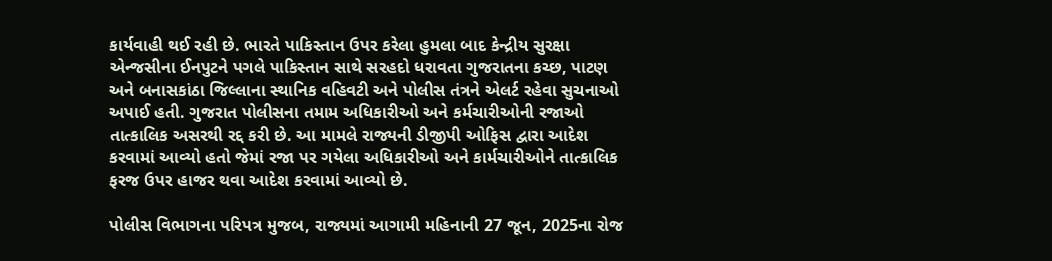કાર્યવાહી થઈ રહી છે. ભારતે પાકિસ્તાન ઉપર કરેલા હુમલા બાદ કેન્દ્રીય સુરક્ષા એન્જસીના ઈનપુટને પગલે પાકિસ્તાન સાથે સરહદો ધરાવતા ગુજરાતના કચ્છ, પાટણ અને બનાસકાંઠા જિલ્લાના સ્થાનિક વહિવટી અને પોલીસ તંત્રને એલર્ટ રહેવા સુચનાઓ અપાઈ હતી. ગુજરાત પોલીસના તમામ અધિકારીઓ અને કર્મચારીઓની રજાઓ તાત્કાલિક અસરથી રદ્દ કરી છે. આ મામલે રાજ્યની ડીજીપી ઓફિસ દ્વારા આદેશ કરવામાં આવ્યો હતો જેમાં રજા પર ગયેલા અધિકારીઓ અને કાર્મચારીઓને તાત્કાલિક ફરજ ઉપર હાજર થવા આદેશ કરવામાં આવ્યો છે.

પોલીસ વિભાગના પરિપત્ર મુજબ, રાજ્યમાં આગામી મહિનાની 27 જૂન, 2025ના રોજ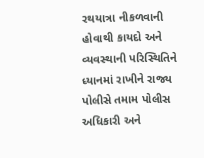રથયાત્રા નીકળવાની હોવાથી કાયદો અને વ્યવસ્થાની પરિસ્થિતિને ધ્યાનમાં રાખીને રાજ્ય પોલીસે તમામ પોલીસ અધિકારી અને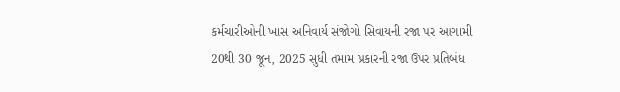કર્મચારીઓની ખાસ અનિવાર્ય સંજોગો સિવાયની રજા પર આગામી 20થી 30 જૂન, 2025 સુધી તમામ પ્રકારની રજા ઉપર પ્રતિબંધ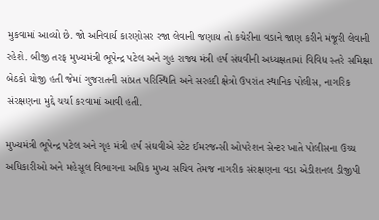મુકવામાં આવ્યો છે. જો અનિવાર્ય કારણોસર રજા લેવાની જણાય તો કચેરીના વડાને જાણ કરીને મંજૂરી લેવાની રહેશે. બીજી તરફ મુખ્યમંત્રી ભૂપેન્દ્ર પટેલ અને ગુહ રાજ્ય મંત્રી હર્ષ સંઘવીની અધ્યક્ષતામાં વિવિધ સ્તરે સમિક્ષા બેઠકો યોજી હતી જેમાં ગુજરાતની સાંપ્રત પરિસ્થિતિ અને સરહદી ક્ષેત્રો ઉપરાંત સ્થાનિક પોલીસ, નાગરિક સંરક્ષણના મુદ્દે ચર્ચા કરવામાં આવી હતી.

મુખ્યમંત્રી ભૂપેન્દ્ર પટેલ અને ગૃહ મંત્રી હર્ષ સંઘવીએ સ્ટેટ ઈમરજન્સી ઓપરેશન સેન્ટર ખાતે પોલીસના ઉચ્ચ અધિકારીઓ અને મહેસૂલ વિભાગના અધિક મુખ્ય સચિવ તેમજ નાગરીક સંરક્ષણના વડા એડીશનલ ડીજીપી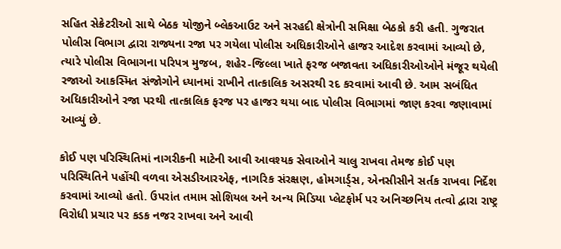સહિત સેક્રેટરીઓ સાથે બેઠક યોજીને બ્લેકઆઉટ અને સરહદી ક્ષેત્રોની સમિક્ષા બેઠકો કરી હતી. ગુજરાત પોલીસ વિભાગ દ્વારા રાજ્યના રજા પર ગયેલા પોલીસ અધિકારીઓને હાજર આદેશ કરવામાં આવ્યો છે, ત્યારે પોલીસ વિભાગના પરિપત્ર મુજબ, શહેર-જિલ્લા ખાતે ફરજ બજાવતા અધિકારીઓઓને મંજૂર થયેલી રજાઓ આકસ્મિત સંજોગોને ધ્યાનમાં રાખીને તાત્કાલિક અસરથી રદ કરવામાં આવી છે. આમ સબંધિત અધિકારીઓને રજા પરથી તાત્કાલિક ફરજ પર હાજર થયા બાદ પોલીસ વિભાગમાં જાણ કરવા જણાવામાં આવ્યું છે.

કોઈ પણ પરિસ્થિતિમાં નાગરીકની માટેની આવી આવશ્યક સેવાઓને ચાલુ રાખવા તેમજ કોઈ પણ પરિસ્થિતિને પહોંચી વળવા એસડીઆરએફ, નાગરિક સંરક્ષણ, હોમગાર્ડ્સ, એનસીસીને સર્તક રાખવા નિર્દેશ કરવામાં આવ્યો હતો. ઉપરાંત તમામ સોશિયલ અને અન્ય મિડિયા પ્લેટફોર્મ પર અનિચ્છનિય તત્વો દ્વારા રાષ્ટ્ર વિરોધી પ્રચાર પર કડક નજર રાખવા અને આવી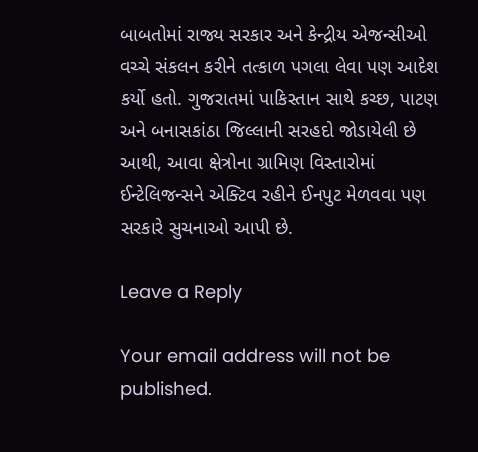બાબતોમાં રાજ્ય સરકાર અને કેન્દ્રીય એજન્સીઓ વચ્ચે સંકલન કરીને તત્કાળ પગલા લેવા પણ આદેશ કર્યો હતો. ગુજરાતમાં પાકિસ્તાન સાથે કચ્છ, પાટણ અને બનાસકાંઠા જિલ્લાની સરહદો જોડાયેલી છે આથી, આવા ક્ષેત્રોના ગ્રામિણ વિસ્તારોમાં ઈન્ટેલિજન્સને એક્ટિવ રહીને ઈનપુટ મેળવવા પણ સરકારે સુચનાઓ આપી છે.

Leave a Reply

Your email address will not be published.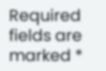Required fields are marked *